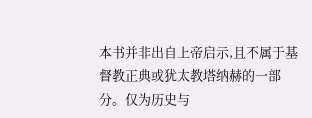本书并非出自上帝启示,且不属于基督教正典或犹太教塔纳赫的一部分。仅为历史与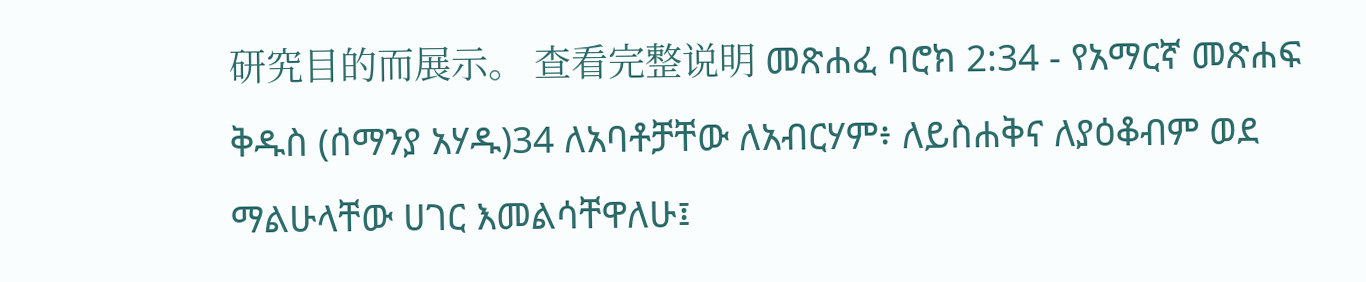研究目的而展示。 查看完整说明 መጽሐፈ ባሮክ 2:34 - የአማርኛ መጽሐፍ ቅዱስ (ሰማንያ አሃዱ)34 ለአባቶቻቸው ለአብርሃም፥ ለይስሐቅና ለያዕቆብም ወደ ማልሁላቸው ሀገር እመልሳቸዋለሁ፤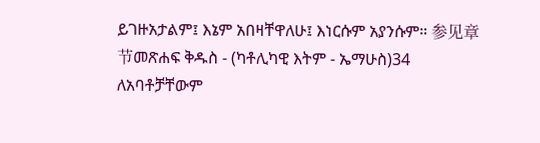ይገዙአታልም፤ እኔም አበዛቸዋለሁ፤ እነርሱም አያንሱም። 参见章节መጽሐፍ ቅዱስ - (ካቶሊካዊ እትም - ኤማሁስ)34 ለአባቶቻቸውም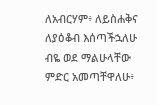ለአብርሃም፥ ለይስሐቅና ለያዕቆብ እሰጣችኋለሁ ብዬ ወደ ማልሁላቸው ምድር አመጣቸዋለሁ፥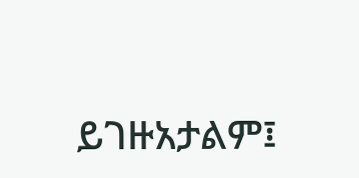ይገዙአታልም፤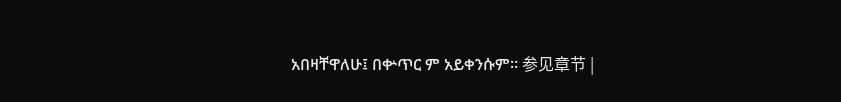አበዛቸዋለሁ፤ በቍጥር ም አይቀንሱም። 参见章节 |